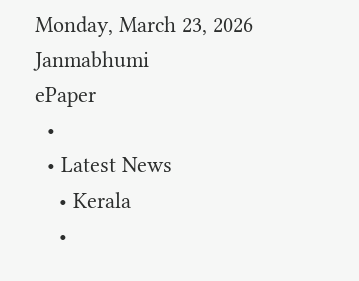Monday, March 23, 2026
Janmabhumi
ePaper
  •
  • Latest News
    • Kerala
    •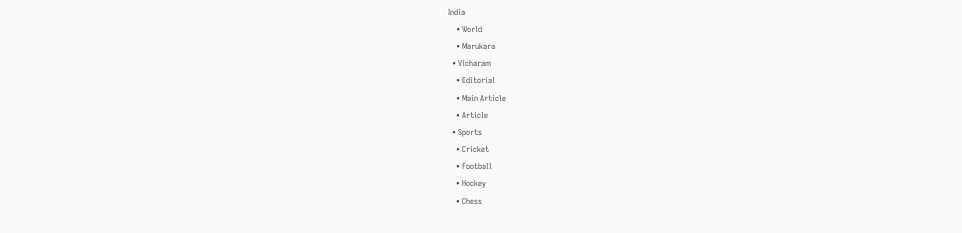India
    • World
    • Marukara
  • Vicharam
    • Editorial
    • Main Article
    • Article
  • Sports
    • Cricket
    • Football
    • Hockey
    • Chess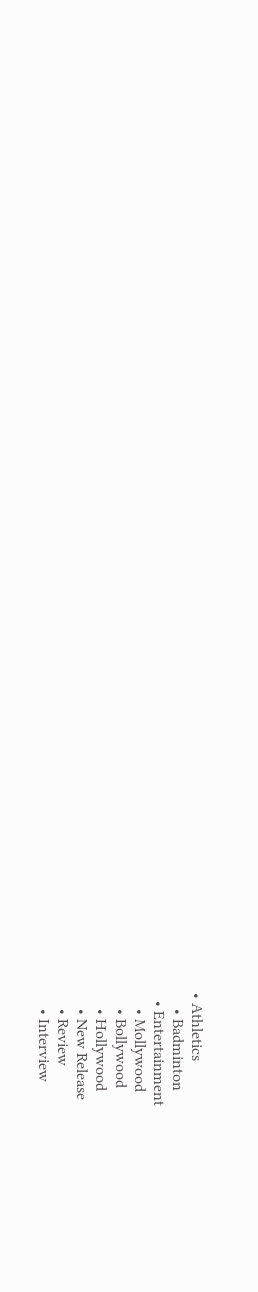• Athletics
    • Badminton
  • Entertainment
    • Mollywood
    • Bollywood
    • Hollywood
    • New Release
    • Review
    • Interview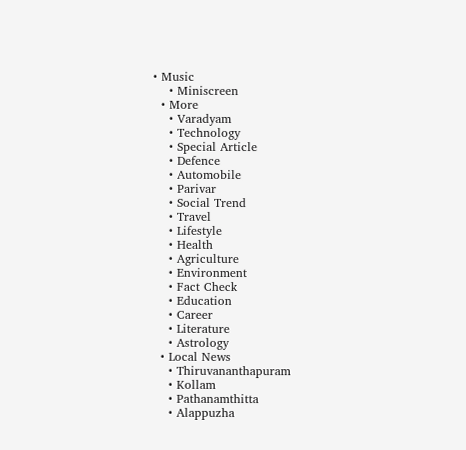• Music
    • Miniscreen
  • More
    • Varadyam
    • Technology
    • Special Article
    • Defence
    • Automobile
    • Parivar
    • Social Trend
    • Travel
    • Lifestyle
    • Health
    • Agriculture
    • Environment
    • Fact Check
    • Education
    • Career
    • Literature
    • Astrology
  • Local News
    • Thiruvananthapuram
    • Kollam
    • Pathanamthitta
    • Alappuzha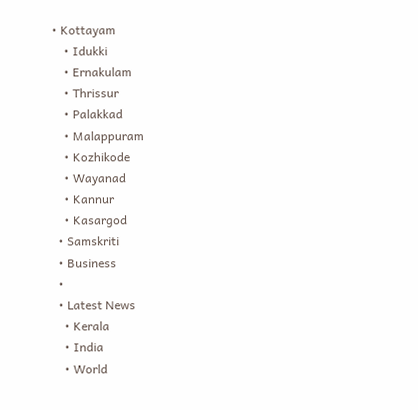• Kottayam
    • Idukki
    • Ernakulam
    • Thrissur
    • Palakkad
    • Malappuram
    • Kozhikode
    • Wayanad
    • Kannur
    • Kasargod
  • Samskriti
  • Business
  •
  • Latest News
    • Kerala
    • India
    • World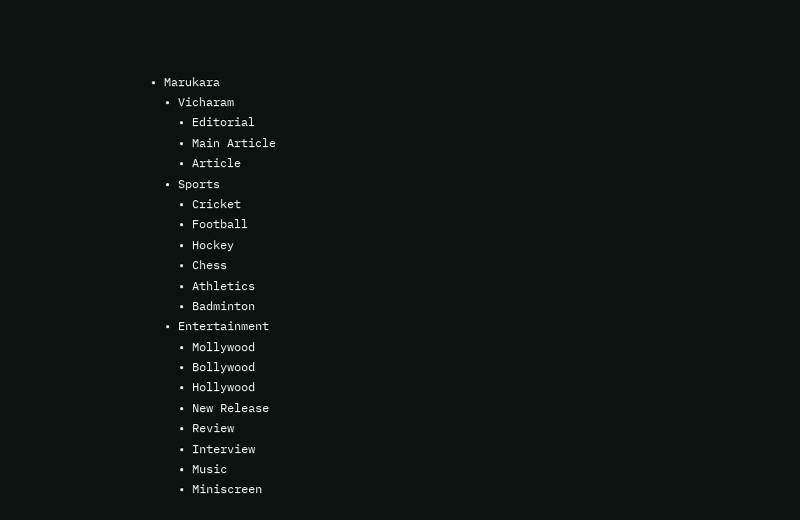• Marukara
  • Vicharam
    • Editorial
    • Main Article
    • Article
  • Sports
    • Cricket
    • Football
    • Hockey
    • Chess
    • Athletics
    • Badminton
  • Entertainment
    • Mollywood
    • Bollywood
    • Hollywood
    • New Release
    • Review
    • Interview
    • Music
    • Miniscreen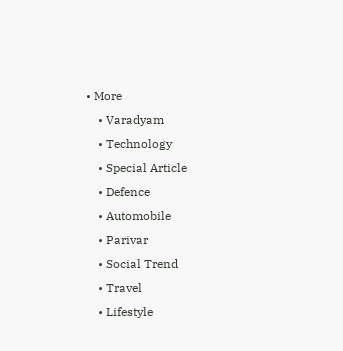• More
    • Varadyam
    • Technology
    • Special Article
    • Defence
    • Automobile
    • Parivar
    • Social Trend
    • Travel
    • Lifestyle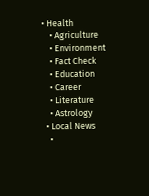• Health
    • Agriculture
    • Environment
    • Fact Check
    • Education
    • Career
    • Literature
    • Astrology
  • Local News
    •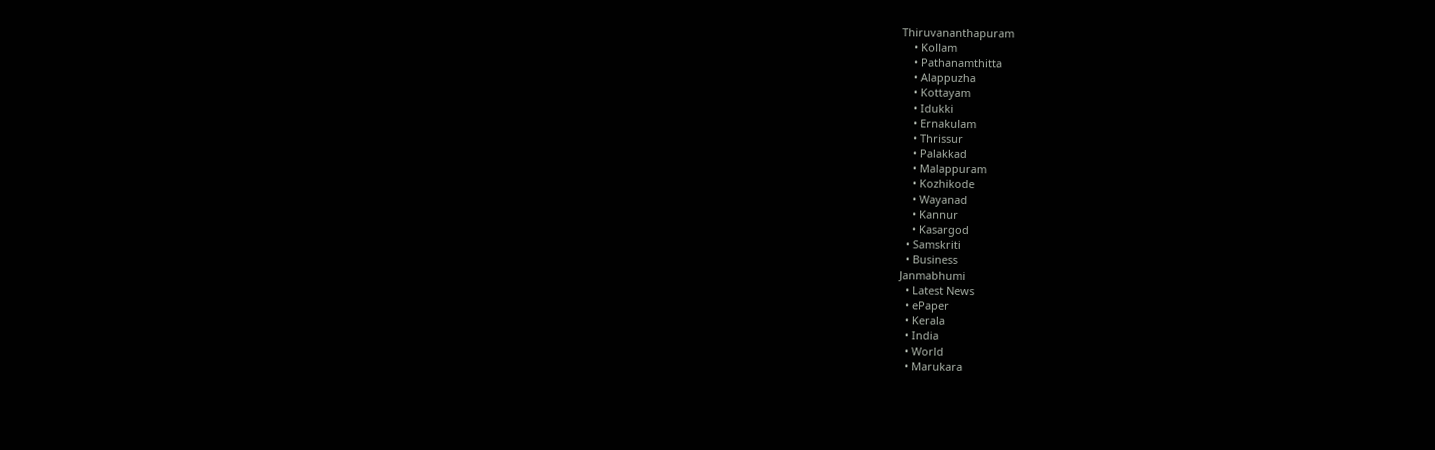Thiruvananthapuram
    • Kollam
    • Pathanamthitta
    • Alappuzha
    • Kottayam
    • Idukki
    • Ernakulam
    • Thrissur
    • Palakkad
    • Malappuram
    • Kozhikode
    • Wayanad
    • Kannur
    • Kasargod
  • Samskriti
  • Business
Janmabhumi
  • Latest News
  • ePaper
  • Kerala
  • India
  • World
  • Marukara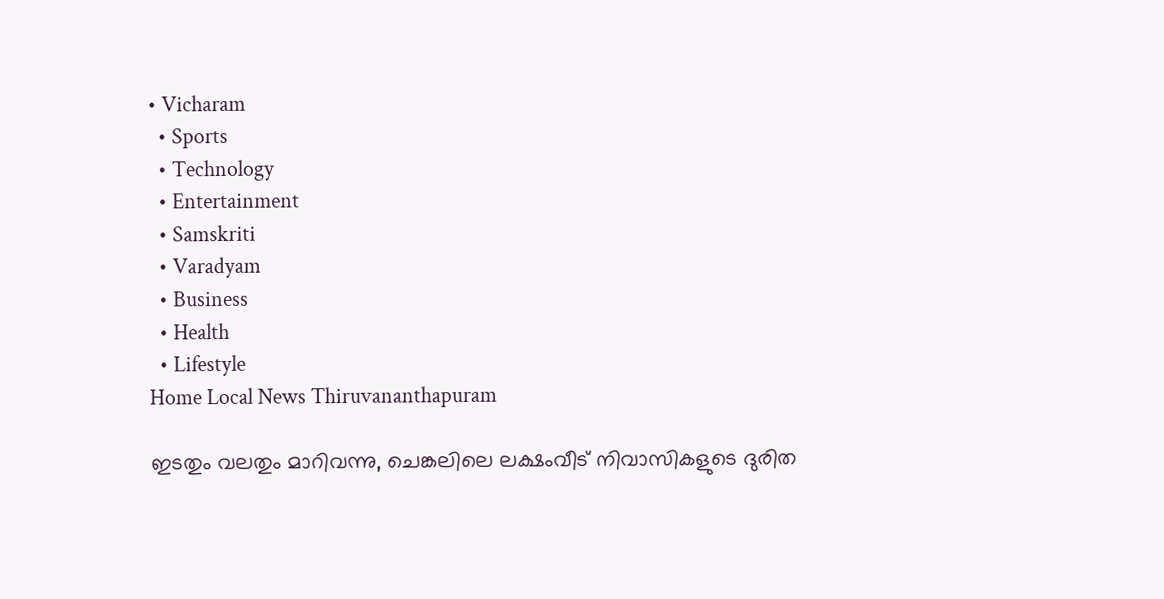• Vicharam
  • Sports
  • Technology
  • Entertainment
  • Samskriti
  • Varadyam
  • Business
  • Health
  • Lifestyle
Home Local News Thiruvananthapuram

ഇടതും വലതും മാറിവന്നു, ചെങ്കലിലെ ലക്ഷംവീട് നിവാസികളുടെ ദുരിത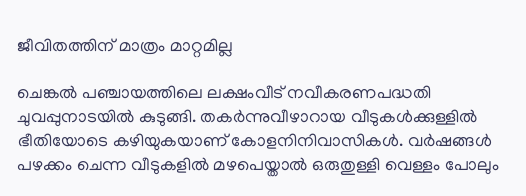ജീവിതത്തിന് മാത്രം മാറ്റമില്ല

ചെങ്കല്‍ പഞ്ചായത്തിലെ ലക്ഷംവീട് നവീകരണപദ്ധതി ചുവപ്പുനാടയില്‍ കുടുങ്ങി. തകര്‍ന്നുവീഴാറായ വീടുകള്‍ക്കുള്ളില്‍ ഭീതിയോടെ കഴിയുകയാണ് കോളനിനിവാസികള്‍. വര്‍ഷങ്ങള്‍ പഴക്കം ചെന്ന വീടുകളില്‍ മഴപെയ്താല്‍ ഒരുതുള്ളി വെള്ളം പോലും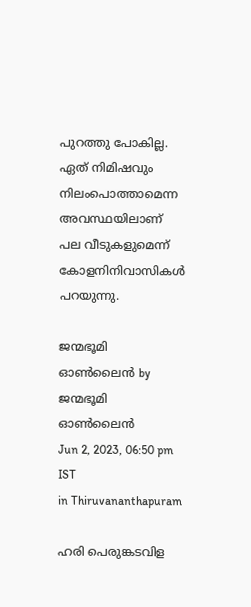പുറത്തു പോകില്ല. ഏത് നിമിഷവും നിലംപൊത്താമെന്ന അവസ്ഥയിലാണ് പല വീടുകളുമെന്ന് കോളനിനിവാസികള്‍ പറയുന്നു.

ജന്മഭൂമി ഓണ്‍ലൈന്‍ by ജന്മഭൂമി ഓണ്‍ലൈന്‍
Jun 2, 2023, 06:50 pm IST
in Thiruvananthapuram

ഹരി പെരുങ്കടവിള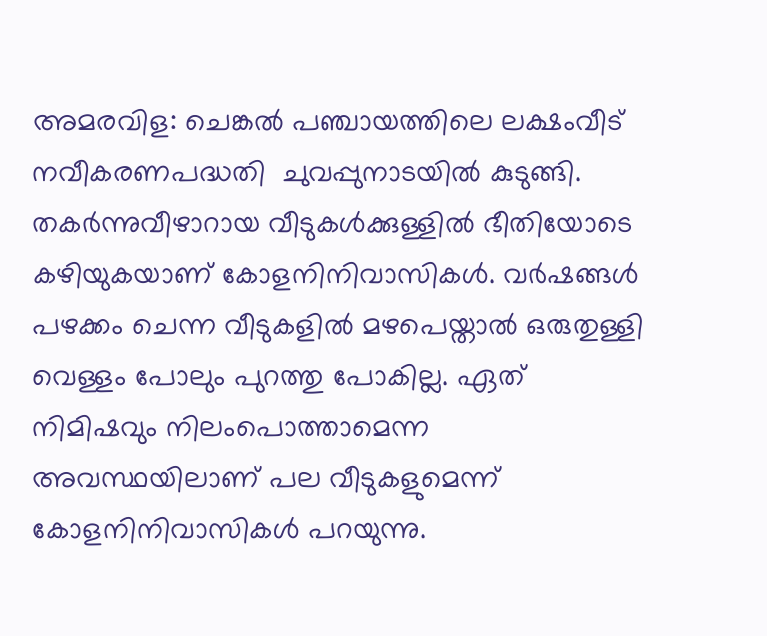അമരവിള: ചെങ്കല്‍ പഞ്ചായത്തിലെ ലക്ഷംവീട് നവീകരണപദ്ധതി  ചുവപ്പുനാടയില്‍ കുടുങ്ങി. തകര്‍ന്നുവീഴാറായ വീടുകള്‍ക്കുള്ളില്‍ ഭീതിയോടെ കഴിയുകയാണ് കോളനിനിവാസികള്‍. വര്‍ഷങ്ങള്‍ പഴക്കം ചെന്ന വീടുകളില്‍ മഴപെയ്താല്‍ ഒരുതുള്ളി വെള്ളം പോലും പുറത്തു പോകില്ല. ഏത് നിമിഷവും നിലംപൊത്താമെന്ന അവസ്ഥയിലാണ് പല വീടുകളുമെന്ന് കോളനിനിവാസികള്‍ പറയുന്നു.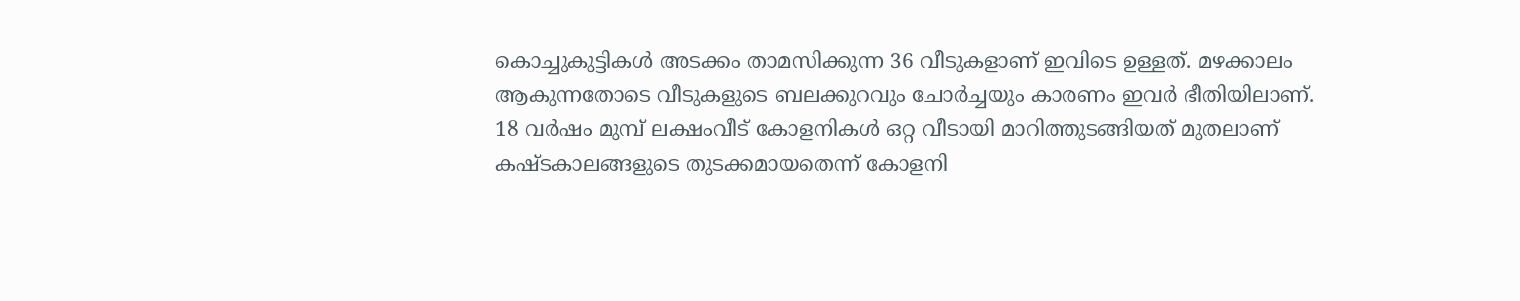കൊച്ചുകുട്ടികള്‍ അടക്കം താമസിക്കുന്ന 36 വീടുകളാണ് ഇവിടെ ഉള്ളത്. മഴക്കാലം ആകുന്നതോടെ വീടുകളുടെ ബലക്കുറവും ചോര്‍ച്ചയും കാരണം ഇവര്‍ ഭീതിയിലാണ്. 18 വര്‍ഷം മുമ്പ് ലക്ഷംവീട് കോളനികള്‍ ഒറ്റ വീടായി മാറിത്തുടങ്ങിയത് മുതലാണ് കഷ്ടകാലങ്ങളുടെ തുടക്കമായതെന്ന് കോളനി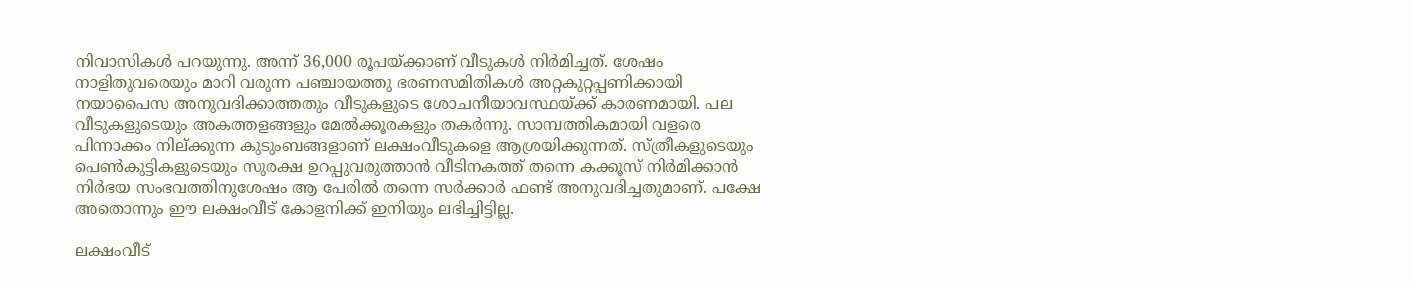നിവാസികള്‍ പറയുന്നു. അന്ന് 36,000 രൂപയ്‌ക്കാണ് വീടുകള്‍ നിര്‍മിച്ചത്. ശേഷം നാളിതുവരെയും മാറി വരുന്ന പഞ്ചായത്തു ഭരണസമിതികള്‍ അറ്റകുറ്റപ്പണിക്കായി നയാപൈസ അനുവദിക്കാത്തതും വീടുകളുടെ ശോചനീയാവസ്ഥയ്‌ക്ക് കാരണമായി. പല വീടുകളുടെയും അകത്തളങ്ങളും മേല്‍ക്കൂരകളും തകര്‍ന്നു. സാമ്പത്തികമായി വളരെ പിന്നാക്കം നില്ക്കുന്ന കുടുംബങ്ങളാണ് ലക്ഷംവീടുകളെ ആശ്രയിക്കുന്നത്. സ്ത്രീകളുടെയും പെണ്‍കുട്ടികളുടെയും സുരക്ഷ ഉറപ്പുവരുത്താന്‍ വീടിനകത്ത് തന്നെ കക്കൂസ് നിര്‍മിക്കാന്‍ നിര്‍ഭയ സംഭവത്തിനുശേഷം ആ പേരില്‍ തന്നെ സര്‍ക്കാര്‍ ഫണ്ട് അനുവദിച്ചതുമാണ്. പക്ഷേ  അതൊന്നും ഈ ലക്ഷംവീട് കോളനിക്ക് ഇനിയും ലഭിച്ചിട്ടില്ല.

ലക്ഷംവീട്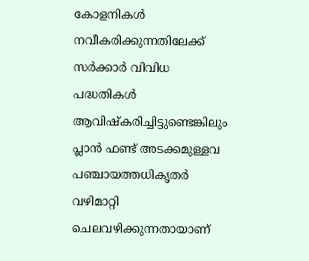കോളനികള്‍ നവീകരിക്കുന്നതിലേക്ക് സര്‍ക്കാര്‍ വിവിധ പദ്ധതികള്‍ ആവിഷ്‌കരിച്ചിട്ടുണ്ടെങ്കിലും പ്ലാന്‍ ഫണ്ട് അടക്കമുള്ളവ പഞ്ചായത്തധികൃതര്‍ വഴിമാറ്റി ചെലവഴിക്കുന്നതായാണ്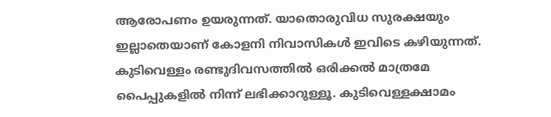ആരോപണം ഉയരുന്നത്. യാതൊരുവിധ സുരക്ഷയും ഇല്ലാതെയാണ് കോളനി നിവാസികള്‍ ഇവിടെ കഴിയുന്നത്. കുടിവെള്ളം രണ്ടുദിവസത്തില്‍ ഒരിക്കല്‍ മാത്രമേ പൈപ്പുകളില്‍ നിന്ന് ലഭിക്കാറുള്ളൂ. കുടിവെള്ളക്ഷാമം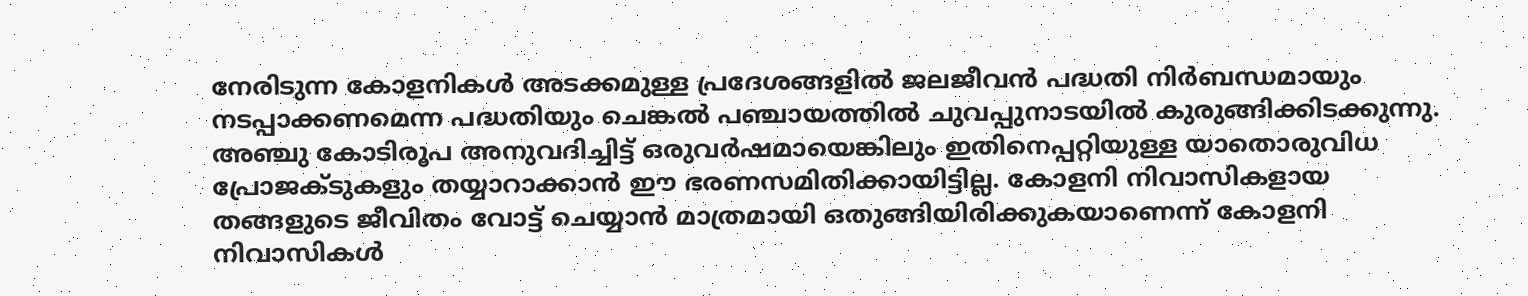നേരിടുന്ന കോളനികള്‍ അടക്കമുള്ള പ്രദേശങ്ങളില്‍ ജലജീവന്‍ പദ്ധതി നിര്‍ബന്ധമായും നടപ്പാക്കണമെന്ന പദ്ധതിയും ചെങ്കല്‍ പഞ്ചായത്തില്‍ ചുവപ്പുനാടയില്‍ കുരുങ്ങിക്കിടക്കുന്നു. അഞ്ചു കോടിരൂപ അനുവദിച്ചിട്ട് ഒരുവര്‍ഷമായെങ്കിലും ഇതിനെപ്പറ്റിയുള്ള യാതൊരുവിധ പ്രോജക്ടുകളും തയ്യാറാക്കാന്‍ ഈ ഭരണസമിതിക്കായിട്ടില്ല. കോളനി നിവാസികളായ തങ്ങളുടെ ജീവിതം വോട്ട് ചെയ്യാന്‍ മാത്രമായി ഒതുങ്ങിയിരിക്കുകയാണെന്ന് കോളനി നിവാസികള്‍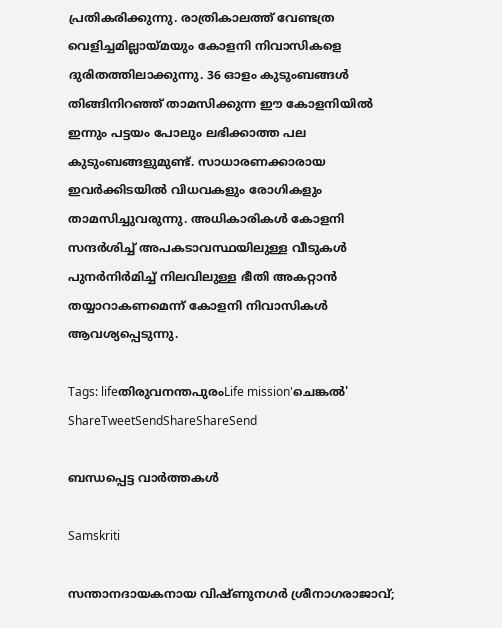പ്രതികരിക്കുന്നു. രാത്രികാലത്ത് വേണ്ടത്ര വെളിച്ചമില്ലായ്‌മയും കോളനി നിവാസികളെ ദുരിതത്തിലാക്കുന്നു. 36 ഓളം കുടുംബങ്ങള്‍ തിങ്ങിനിറഞ്ഞ് താമസിക്കുന്ന ഈ കോളനിയില്‍ ഇന്നും പട്ടയം പോലും ലഭിക്കാത്ത പല കുടുംബങ്ങളുമുണ്ട്. സാധാരണക്കാരായ ഇവര്‍ക്കിടയില്‍ വിധവകളും രോഗികളും താമസിച്ചുവരുന്നു. അധികാരികള്‍ കോളനി സന്ദര്‍ശിച്ച് അപകടാവസ്ഥയിലുള്ള വീടുകള്‍ പുനര്‍നിര്‍മിച്ച് നിലവിലുള്ള ഭീതി അകറ്റാന്‍ തയ്യാറാകണമെന്ന് കോളനി നിവാസികള്‍ ആവശ്യപ്പെടുന്നു.

Tags: lifeതിരുവനന്തപുരംLife mission'ചെങ്കല്‍'
ShareTweetSendShareShareSend

ബന്ധപ്പെട്ട വാര്‍ത്തകള്‍

Samskriti

സന്താനദായകനായ വിഷ്ണുനഗര്‍ ശ്രീനാഗരാജാവ്;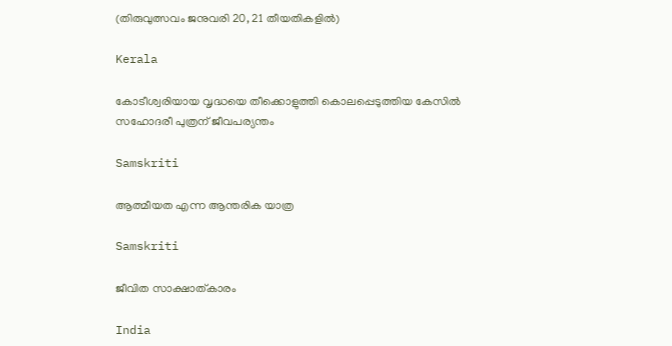(തിരുവുത്സവം ജനുവരി 20, 21 തീയതികളില്‍)

Kerala

കോടീശ്വരിയായ വൃദ്ധയെ തീക്കൊളുത്തി കൊലപ്പെടുത്തിയ കേസില്‍ സഹോദരീ പുത്രന് ജീവപര്യന്തം

Samskriti

ആത്മീയത എന്ന ആന്തരിക യാത്ര

Samskriti

ജീവിത സാക്ഷാത്കാരം

India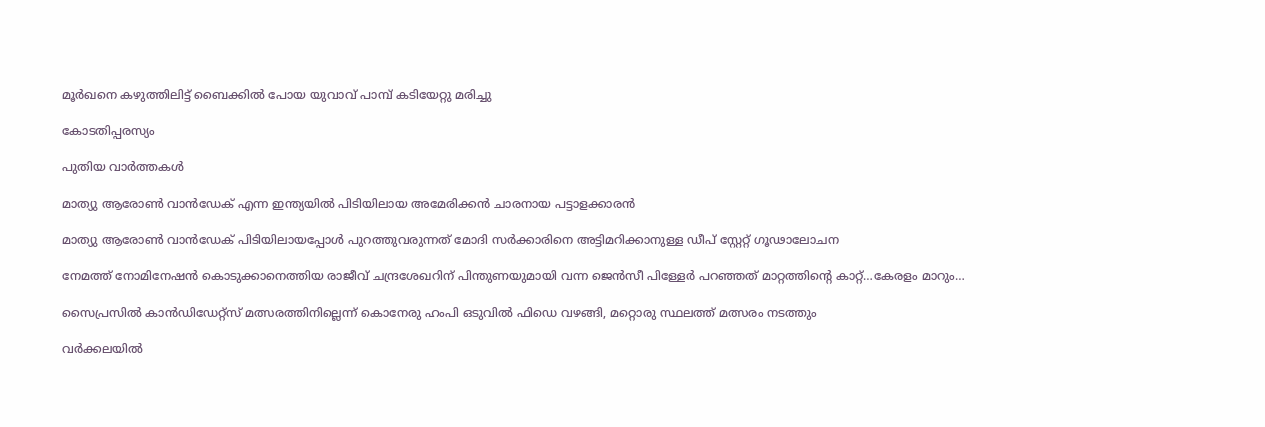മൂര്‍ഖനെ കഴുത്തിലിട്ട് ബൈക്കില്‍ പോയ യുവാവ് പാമ്പ് കടിയേറ്റു മരിച്ചു

കോടതിപ്പരസ്യം

പുതിയ വാര്‍ത്തകള്‍

മാത്യു ആരോണ്‍ വാന്‍ഡേക് എന്ന ഇന്ത്യയില്‍ പിടിയിലായ അമേരിക്കന്‍ ചാരനായ പട്ടാളക്കാരന്‍

മാത്യു ആരോണ്‍ വാന്‍ഡേക് പിടിയിലായപ്പോള്‍ പുറത്തുവരുന്നത് മോദി സര്‍ക്കാരിനെ അട്ടിമറിക്കാനുള്ള ഡീപ് സ്റ്റേറ്റ് ഗൂഢാലോചന

നേമത്ത് നോമിനേഷന്‍ കൊടുക്കാനെത്തിയ രാജീവ് ചന്ദ്രശേഖറിന് പിന്തുണയുമായി വന്ന ജെന്‍സീ പിള്ളേര്‍ പറഞ്ഞത് മാറ്റത്തിന്റെ കാറ്റ്…കേരളം മാറും…

സൈപ്രസില്‍ കാന്‍ഡിഡേറ്റ്സ് മത്സരത്തിനില്ലെന്ന് കൊനേരു ഹംപി ഒടുവില്‍ ഫിഡെ വഴങ്ങി, മറ്റൊരു സ്ഥലത്ത് മത്സരം നടത്തും

വർക്കലയില്‍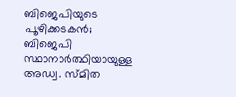ബിജെപിയുടെ പൂഴിക്കടകന്‍; ബിജെപി സ്ഥാനാർത്ഥിയായുള്ള അഡ്വ. സ്മിത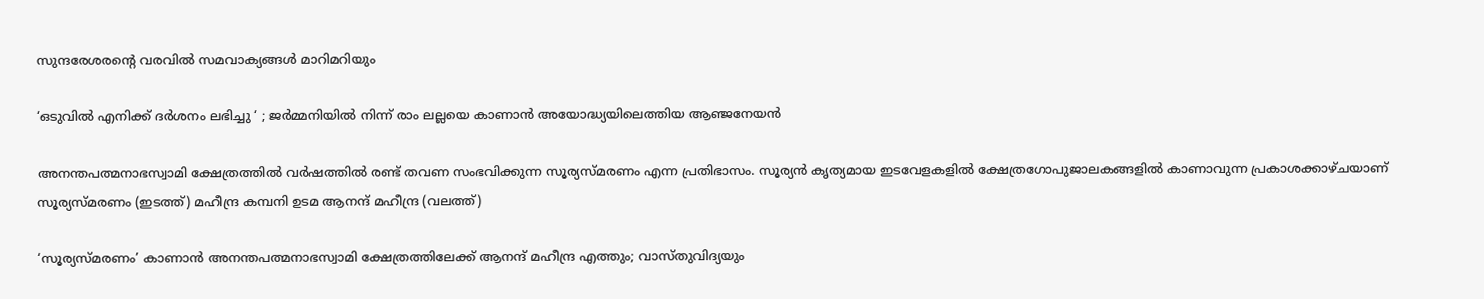സുന്ദരേശരന്റെ വരവില്‍ സമവാക്യങ്ങള്‍ മാറിമറിയും

‘ഒടുവിൽ എനിക്ക് ദർശനം ലഭിച്ചു ‘ ; ജർമ്മനിയിൽ നിന്ന് രാം ലല്ലയെ കാണാൻ അയോദ്ധ്യയിലെത്തിയ ആഞ്ജനേയൻ

അനന്തപത്മനാഭസ്വാമി ക്ഷേത്രത്തില്‍ വര്‍ഷത്തില്‍ രണ്ട് തവണ സംഭവിക്കുന്ന സൂര്യസ്മരണം എന്ന പ്രതിഭാസം. സൂര്യന്‍ കൃത്യമായ ഇടവേളകളില്‍ ക്ഷേത്രഗോപുജാലകങ്ങളില്‍ കാണാവുന്ന പ്രകാശക്കാഴ്ചയാണ് സൂര്യസ്മരണം (ഇടത്ത്) മഹീന്ദ്ര കമ്പനി ഉടമ ആനന്ദ് മഹീന്ദ്ര (വലത്ത്)

‘സൂര്യസ്മരണം’ കാണാന്‍ അനന്തപത്മനാഭസ്വാമി ക്ഷേത്രത്തിലേക്ക് ആനന്ദ് മഹീന്ദ്ര എത്തും; വാസ്തുവിദ്യയും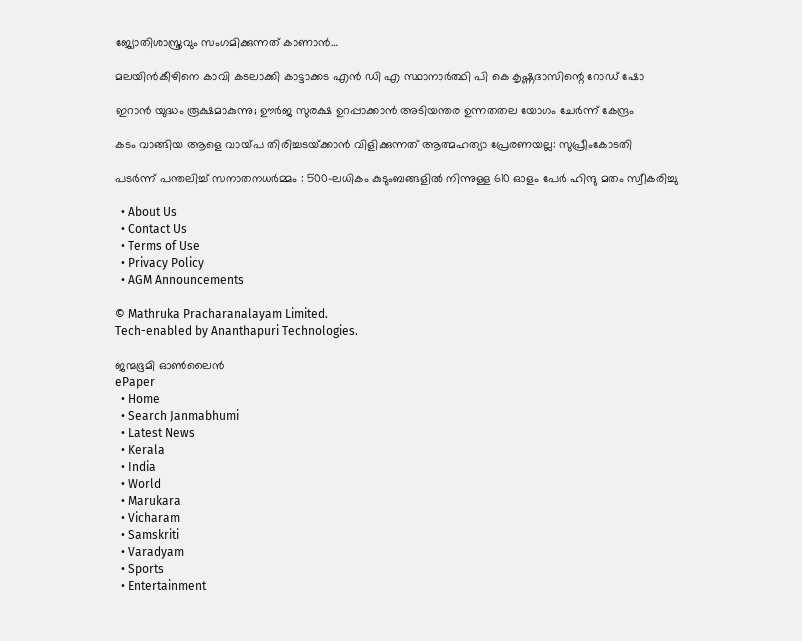ജ്യോതിശാസ്ത്രവും സംഗമിക്കുന്നത് കാണാന്‍…

മലയിന്‍കീഴിനെ കാവി കടലാക്കി കാട്ടാക്കട എന്‍ ഡി എ സ്ഥാനാര്‍ത്ഥി പി കെ കൃഷ്ണദാസിന്റെ റോഡ് ഷോ

ഇറാന്‍ യുദ്ധം രൂക്ഷമാകുന്നു; ഊർജ സുരക്ഷ ഉറപ്പാക്കാൻ അടിയന്തര ഉന്നതതല യോഗം ചേർന്ന് കേന്ദ്രം

കടം വാങ്ങിയ ആളെ വായ്‌പ തിരിച്ചടയ്‌ക്കാൻ വിളിക്കുന്നത് ആത്മഹത്യാ പ്രേരണയല്ല: സുപ്രീംകോടതി

പടർന്ന് പന്തലിച്ച് സനാതനധർമ്മം : 500-ലധികം കുടുംബങ്ങളിൽ നിന്നുള്ള 610 ഓളം പേർ ഹിന്ദു മതം സ്വീകരിച്ചു

  • About Us
  • Contact Us
  • Terms of Use
  • Privacy Policy
  • AGM Announcements

© Mathruka Pracharanalayam Limited.
Tech-enabled by Ananthapuri Technologies.

ജന്മഭൂമി ഓണ്‍ലൈന്‍
ePaper
  • Home
  • Search Janmabhumi
  • Latest News
  • Kerala
  • India
  • World
  • Marukara
  • Vicharam
  • Samskriti
  • Varadyam
  • Sports
  • Entertainment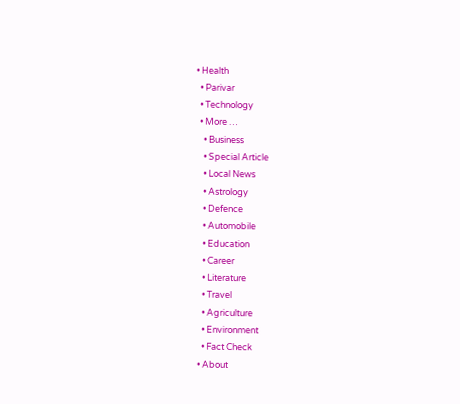• Health
  • Parivar
  • Technology
  • More …
    • Business
    • Special Article
    • Local News
    • Astrology
    • Defence
    • Automobile
    • Education
    • Career
    • Literature
    • Travel
    • Agriculture
    • Environment
    • Fact Check
  • About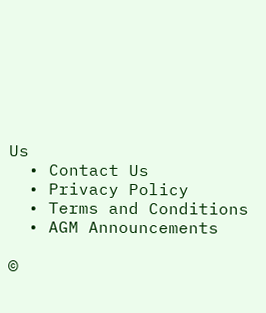Us
  • Contact Us
  • Privacy Policy
  • Terms and Conditions
  • AGM Announcements

©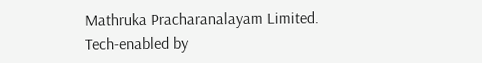Mathruka Pracharanalayam Limited.
Tech-enabled by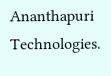Ananthapuri Technologies.